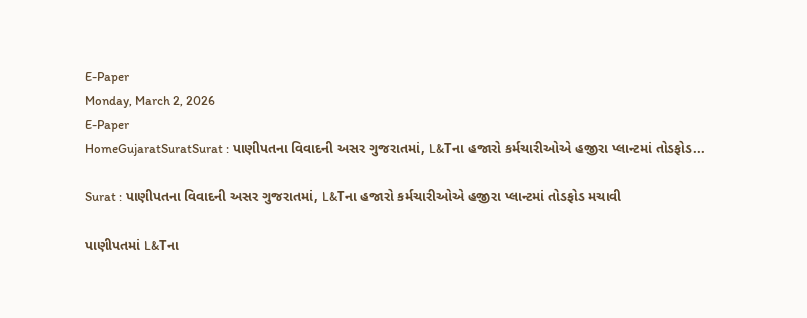E-Paper
Monday, March 2, 2026
E-Paper
HomeGujaratSuratSurat : પાણીપતના વિવાદની અસર ગુજરાતમાં, L&Tના હજારો કર્મચારીઓએ હજીરા પ્લાન્ટમાં તોડફોડ...

Surat : પાણીપતના વિવાદની અસર ગુજરાતમાં, L&Tના હજારો કર્મચારીઓએ હજીરા પ્લાન્ટમાં તોડફોડ મચાવી

પાણીપતમાં L&Tના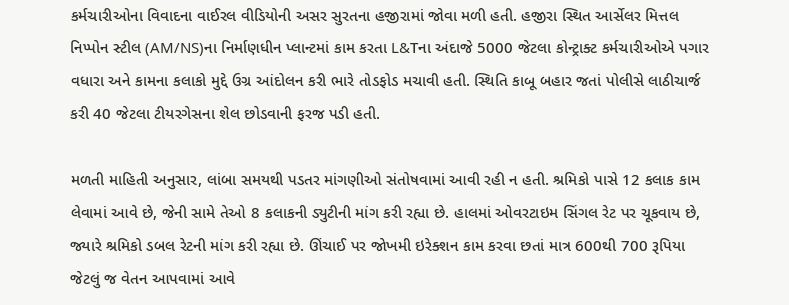કર્મચારીઓના વિવાદના વાઈરલ વીડિયોની અસર સુરતના હજીરામાં જોવા મળી હતી. હજીરા સ્થિત આર્સેલર મિત્તલ નિપ્પોન સ્ટીલ (AM/NS)ના નિર્માણધીન પ્લાન્ટમાં કામ કરતા L&Tના અંદાજે 5000 જેટલા કોન્ટ્રાક્ટ કર્મચારીઓએ પગાર વધારા અને કામના કલાકો મુદ્દે ઉગ્ર આંદોલન કરી ભારે તોડફોડ મચાવી હતી. સ્થિતિ કાબૂ બહાર જતાં પોલીસે લાઠીચાર્જ કરી 40 જેટલા ટીયરગેસના શેલ છોડવાની ફરજ પડી હતી.

મળતી માહિતી અનુસાર, લાંબા સમયથી પડતર માંગણીઓ સંતોષવામાં આવી રહી ન હતી. શ્રમિકો પાસે 12 કલાક કામ લેવામાં આવે છે, જેની સામે તેઓ 8 કલાકની ડ્યુટીની માંગ કરી રહ્યા છે. હાલમાં ઓવરટાઇમ સિંગલ રેટ પર ચૂકવાય છે, જ્યારે શ્રમિકો ડબલ રેટની માંગ કરી રહ્યા છે. ઊંચાઈ પર જોખમી ઇરેક્શન કામ કરવા છતાં માત્ર 600થી 700 રૂપિયા જેટલું જ વેતન આપવામાં આવે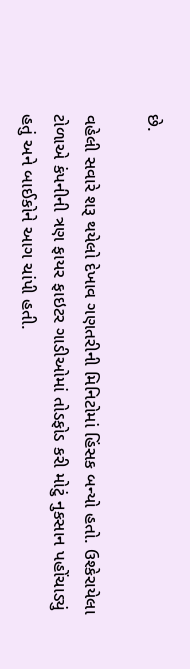છે.

વહેલી સવારે શરૂ થયેલો દેખાવ ગણતરીની મિનિટોમાં હિંસક બન્યો હતો. ઉશ્કેરાયેલા ટોળાએ કંપનીની ત્રણ ફાયર ફાઇટર ગાડીઓમાં તોડફોડ કરી મોટું નુકસાન પહોંચાડ્યું હતું અને બાઈકોને આગ ચાંપી હતી.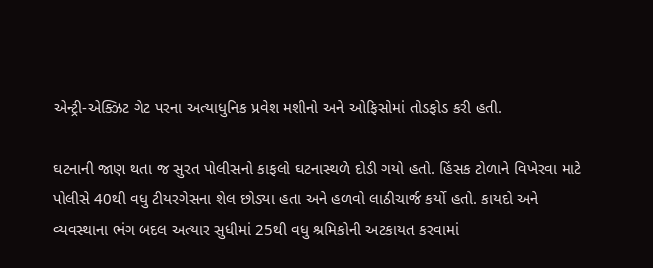એન્ટ્રી-એક્ઝિટ ગેટ પરના અત્યાધુનિક પ્રવેશ મશીનો અને ઓફિસોમાં તોડફોડ કરી હતી.

ઘટનાની જાણ થતા જ સુરત પોલીસનો કાફલો ઘટનાસ્થળે દોડી ગયો હતો. હિંસક ટોળાને વિખેરવા માટે પોલીસે 40થી વધુ ટીયરગેસના શેલ છોડ્યા હતા અને હળવો લાઠીચાર્જ કર્યો હતો. કાયદો અને વ્યવસ્થાના ભંગ બદલ અત્યાર સુધીમાં 25થી વધુ શ્રમિકોની અટકાયત કરવામાં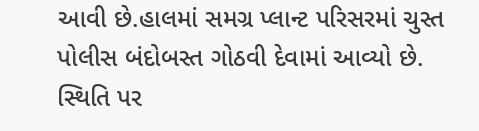આવી છે.હાલમાં સમગ્ર પ્લાન્ટ પરિસરમાં ચુસ્ત પોલીસ બંદોબસ્ત ગોઠવી દેવામાં આવ્યો છે. સ્થિતિ પર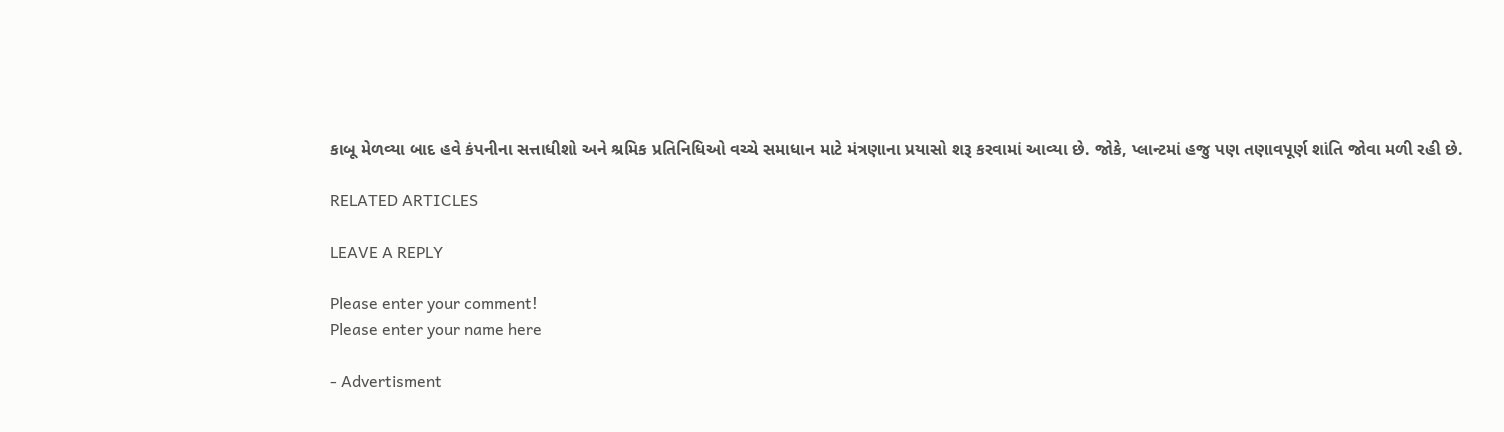કાબૂ મેળવ્યા બાદ હવે કંપનીના સત્તાધીશો અને શ્રમિક પ્રતિનિધિઓ વચ્ચે સમાધાન માટે મંત્રણાના પ્રયાસો શરૂ કરવામાં આવ્યા છે. જોકે, પ્લાન્ટમાં હજુ પણ તણાવપૂર્ણ શાંતિ જોવા મળી રહી છે.

RELATED ARTICLES

LEAVE A REPLY

Please enter your comment!
Please enter your name here

- Advertisment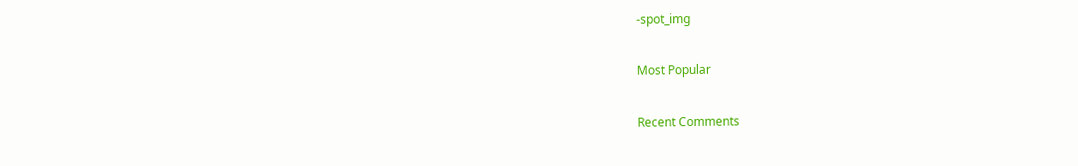-spot_img

Most Popular

Recent Comments